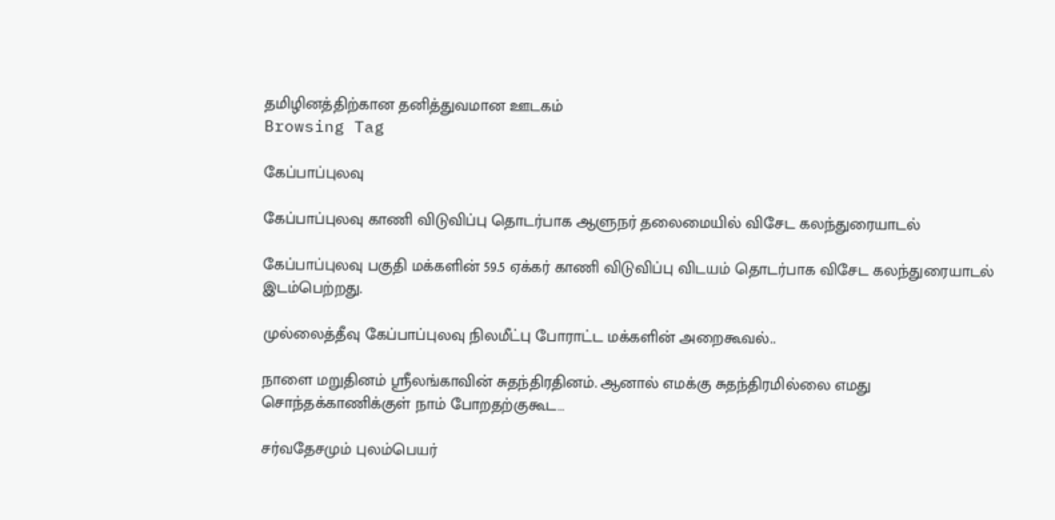தமிழினத்திற்கான தனித்துவமான ஊடகம்
Browsing Tag

கேப்பாப்புலவு

கேப்பாப்புலவு காணி விடுவிப்பு தொடர்பாக ஆளுநர் தலைமையில் விசேட கலந்துரையாடல்

கேப்பாப்புலவு பகுதி மக்களின் 59.5 ஏக்கர் காணி விடுவிப்பு விடயம் தொடர்பாக விசேட கலந்துரையாடல் இடம்பெற்றது.

முல்லைத்தீவு கேப்பாப்புலவு நிலமீட்பு போராட்ட மக்களின் அறைகூவல்..

நாளை மறுதினம் ஸ்ரீலங்காவின் சுதந்திரதினம். ஆனால் எமக்கு சுதந்திரமில்லை எமது சொந்தக்காணிக்குள் நாம் போறதற்குகூட…

சர்வதேசமும் புலம்பெயர்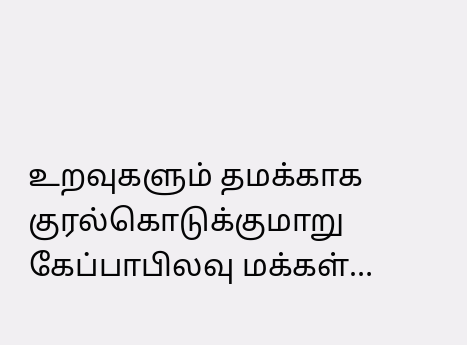உறவுகளும் தமக்காக குரல்கொடுக்குமாறு கேப்பாபிலவு மக்கள்…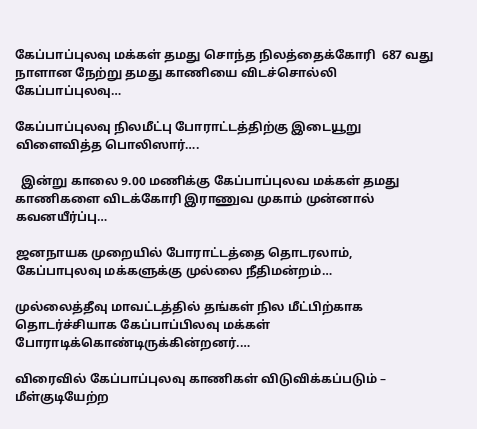கேப்பாப்புலவு மக்கள் தமது சொந்த நிலத்தைக்கோரி  687 வது நாளான நேற்று தமது காணியை விடச்சொல்லி கேப்பாப்புலவு…

கேப்பாப்புலவு நிலமீட்பு போராட்டத்திற்கு இடையூறு விளைவித்த பொலிஸார்….

  இன்று காலை 9.00 மணிக்கு கேப்பாப்புலவ மக்கள் தமது காணிகளை விடக்கோரி இராணுவ முகாம் முன்னால் கவனயீர்ப்பு…

ஜனநாயக முறையில் போராட்டத்தை தொடரலாம், கேப்பாபுலவு மக்களுக்கு முல்லை நீதிமன்றம்…

முல்லைத்தீவு மாவட்டத்தில் தங்கள் நில மீட்பிற்காக தொடர்ச்சியாக கேப்பாப்பிலவு மக்கள் போராடிக்கொண்டிருக்கின்றனர்.…

விரைவில் கேப்பாப்புலவு காணிகள் விடுவிக்கப்படும் – மீள்குடியேற்ற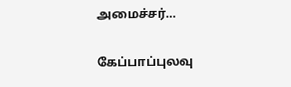அமைச்சர்…

கேப்பாப்புலவு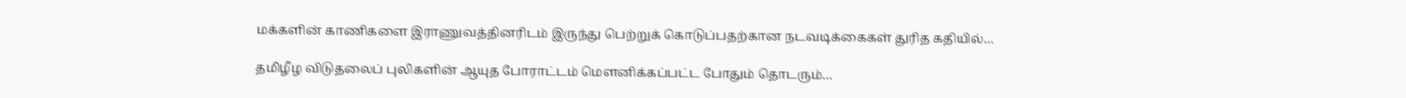மக்களின் காணிகளை இராணுவத்தினரிடம் இருந்து பெற்றுக் கொடுப்பதற்கான நடவடிக்கைகள் துரித கதியில்…

தமிழீழ விடுதலைப் புலிகளின் ஆயுத போராட்டம் மௌனிக்கப்பட்ட போதும் தொடரும்…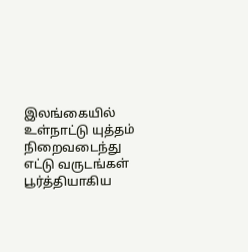இலங்கையில் உள்நாட்டு யுத்தம் நிறைவடைந்து எட்டு வருடங்கள் பூர்த்தியாகிய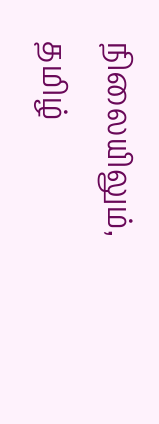நிலையிலும், தமிழ்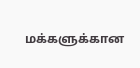மக்களுக்கான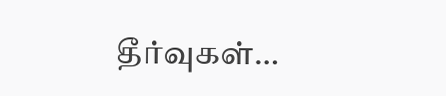தீர்வுகள்…